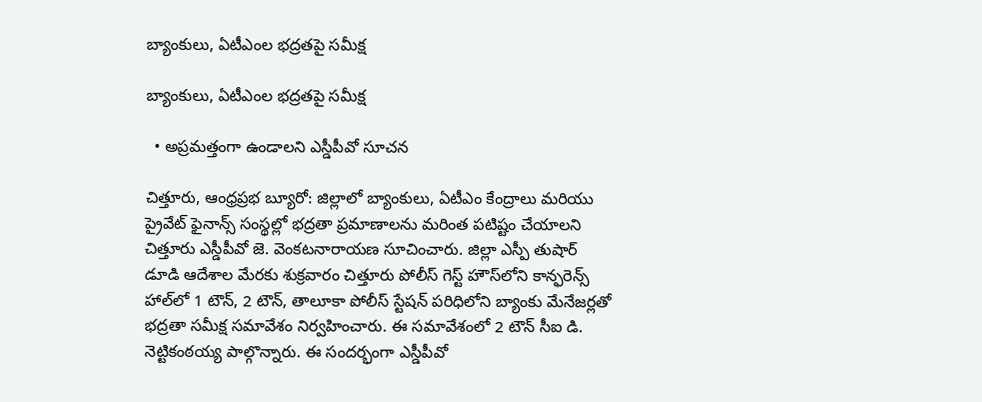బ్యాంకులు, ఏటీఎంల భద్రతపై సమీక్ష

బ్యాంకులు, ఏటీఎంల భద్రతపై సమీక్ష

  • అప్రమత్తంగా ఉండాలని ఎస్డీపీవో సూచన

చిత్తూరు, ఆంధ్రప్రభ బ్యూరో: జిల్లాలో బ్యాంకులు, ఏటీఎం కేంద్రాలు మరియు ప్రైవేట్ ఫైనాన్స్ సంస్థల్లో భద్రతా ప్రమాణాలను మరింత పటిష్టం చేయాలని చిత్తూరు ఎస్డీపీవో జె. వెంకటనారాయణ సూచించారు. జిల్లా ఎస్పీ తుషార్ డూడి ఆదేశాల మేరకు శుక్రవారం చిత్తూరు పోలీస్ గెస్ట్ హౌస్‌లోని కాన్ఫరెన్స్ హాల్‌లో 1 టౌన్, 2 టౌన్, తాలూకా పోలీస్ స్టేషన్ పరిధిలోని బ్యాంకు మేనేజర్లతో భద్రతా సమీక్ష సమావేశం నిర్వహించారు. ఈ సమావేశంలో 2 టౌన్ సీఐ డి. నెట్టికంఠయ్య పాల్గొన్నారు. ఈ సందర్భంగా ఎస్డీపీవో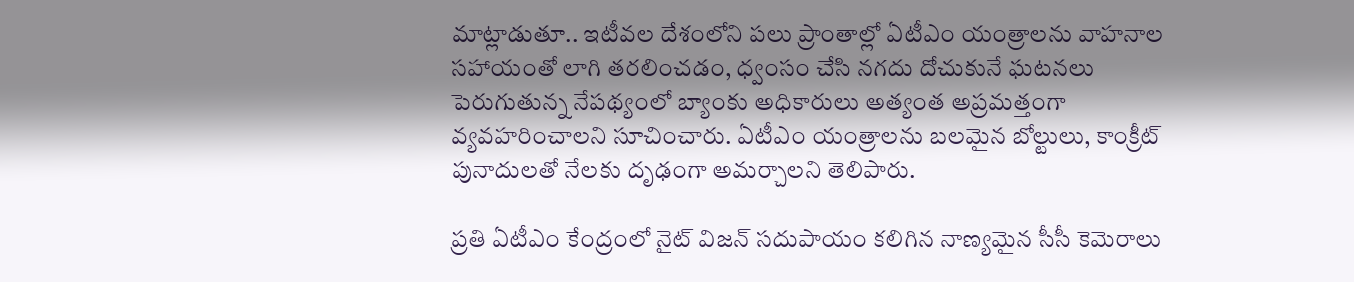మాట్లాడుతూ.. ఇటీవల దేశంలోని పలు ప్రాంతాల్లో ఏటీఎం యంత్రాలను వాహనాల సహాయంతో లాగి తరలించడం, ధ్వంసం చేసి నగదు దోచుకునే ఘటనలు పెరుగుతున్న నేపథ్యంలో బ్యాంకు అధికారులు అత్యంత అప్రమత్తంగా వ్యవహరించాలని సూచించారు. ఏటీఎం యంత్రాలను బలమైన బోల్టులు, కాంక్రీట్ పునాదులతో నేలకు దృఢంగా అమర్చాలని తెలిపారు.

ప్రతి ఏటీఎం కేంద్రంలో నైట్ విజన్ సదుపాయం కలిగిన నాణ్యమైన సీసీ కెమెరాలు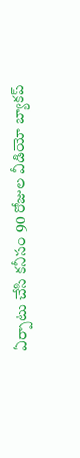ఏర్పాటు చేసి కనీసం 90 రోజుల వీడియో బ్యాకప్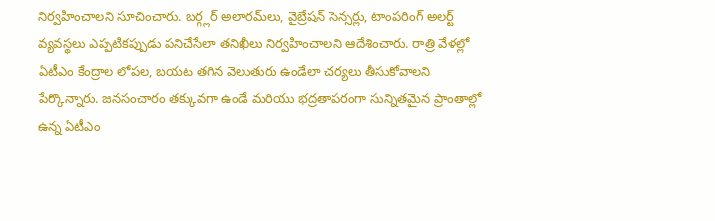నిర్వహించాలని సూచించారు. బర్గ్లర్ అలారమ్‌లు, వైబ్రేషన్ సెన్సర్లు, టాంపరింగ్ అలర్ట్ వ్యవస్థలు ఎప్పటికప్పుడు పనిచేసేలా తనిఖీలు నిర్వహించాలని ఆదేశించారు. రాత్రి వేళల్లో ఏటీఎం కేంద్రాల లోపల, బయట తగిన వెలుతురు ఉండేలా చర్యలు తీసుకోవాలని పేర్కొన్నారు. జనసంచారం తక్కువగా ఉండే మరియు భద్రతాపరంగా సున్నితమైన ప్రాంతాల్లో ఉన్న ఏటీఎం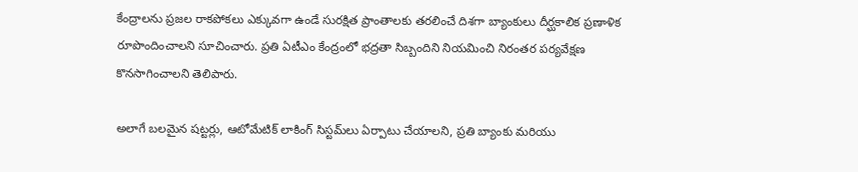కేంద్రాలను ప్రజల రాకపోకలు ఎక్కువగా ఉండే సురక్షిత ప్రాంతాలకు తరలించే దిశగా బ్యాంకులు దీర్ఘకాలిక ప్రణాళిక రూపొందించాలని సూచించారు. ప్రతి ఏటీఎం కేంద్రంలో భద్రతా సిబ్బందిని నియమించి నిరంతర పర్యవేక్షణ కొనసాగించాలని తెలిపారు.

అలాగే బలమైన షట్టర్లు, ఆటోమేటిక్ లాకింగ్ సిస్టమ్‌లు ఏర్పాటు చేయాలని, ప్రతి బ్యాంకు మరియు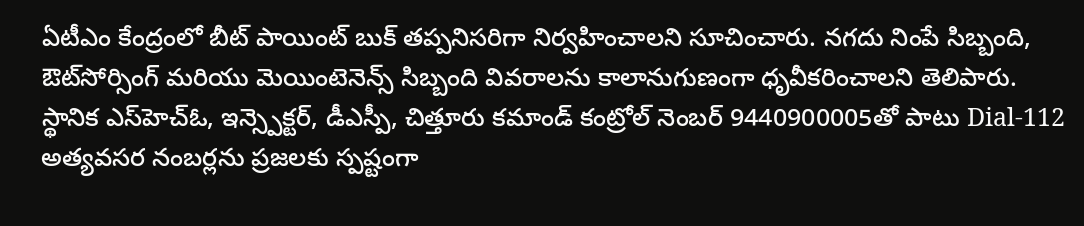ఏటీఎం కేంద్రంలో బీట్ పాయింట్ బుక్ తప్పనిసరిగా నిర్వహించాలని సూచించారు. నగదు నింపే సిబ్బంది, ఔట్‌సోర్సింగ్ మరియు మెయింటెనెన్స్ సిబ్బంది వివరాలను కాలానుగుణంగా ధృవీకరించాలని తెలిపారు. స్థానిక ఎస్‌హెచ్‌ఓ, ఇన్స్పెక్టర్, డీఎస్పీ, చిత్తూరు కమాండ్ కంట్రోల్ నెంబర్ 9440900005తో పాటు Dial-112 అత్యవసర నంబర్లను ప్రజలకు స్పష్టంగా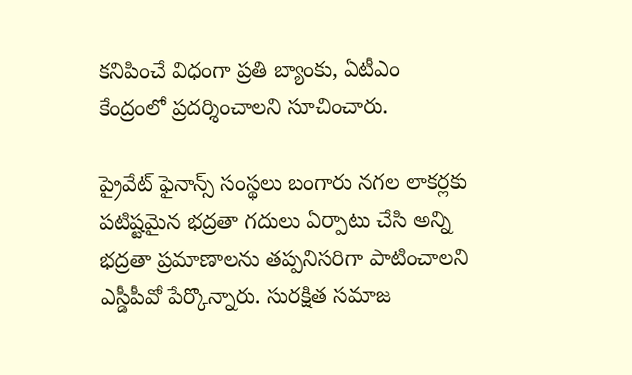కనిపించే విధంగా ప్రతి బ్యాంకు, ఏటీఎం కేంద్రంలో ప్రదర్శించాలని సూచించారు.

ప్రైవేట్ ఫైనాన్స్ సంస్థలు బంగారు నగల లాకర్లకు పటిష్టమైన భద్రతా గదులు ఏర్పాటు చేసి అన్ని భద్రతా ప్రమాణాలను తప్పనిసరిగా పాటించాలని ఎస్డీపీవో పేర్కొన్నారు. సురక్షిత సమాజ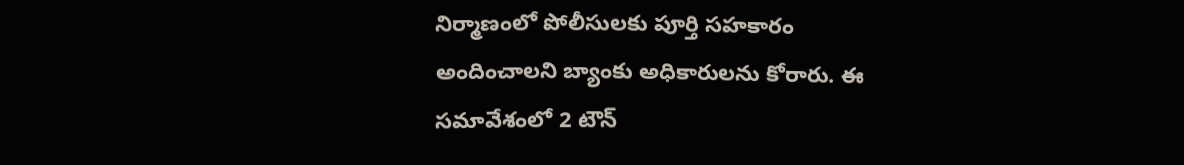నిర్మాణంలో పోలీసులకు పూర్తి సహకారం అందించాలని బ్యాంకు అధికారులను కోరారు. ఈ సమావేశంలో 2 టౌన్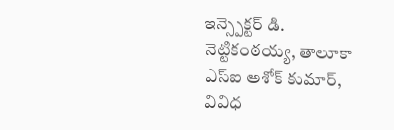ఇన్స్పెక్టర్ డి. నెట్టికంఠయ్య, తాలూకా ఎస్‌ఐ అశోక్ కుమార్, వివిధ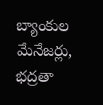బ్యాంకుల మేనేజర్లు, భద్రతా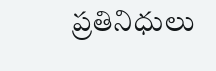ప్రతినిధులు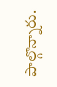పాల్గొన్నారు.